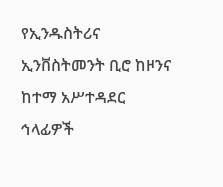የኢንዱስትሪና ኢንቨስትመንት ቢሮ ከዞንና ከተማ አሥተዳደር ኅላፊዎች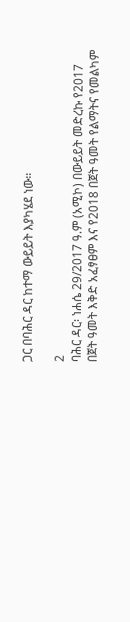ጋር በባሕር ዳር ከተማ ውይይት እያካሄደ ነው።

2
ባሕር ዳር፡ ነሐሴ 29/2017 ዓ.ም (አሚኮ) በውይይት መድረኩ የ2017 በጀት ዓመት እቅድ አፈፃፀም እና የ2018 በጀት ዓመት የልማትና የመልካም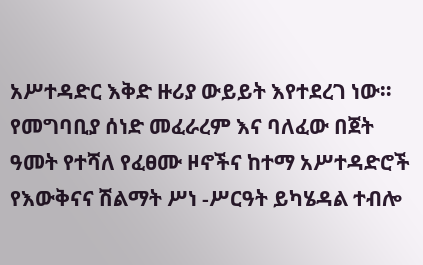አሥተዳድር እቅድ ዙሪያ ውይይት እየተደረገ ነው።
የመግባቢያ ሰነድ መፈራረም እና ባለፈው በጀት ዓመት የተሻለ የፈፀሙ ዞኖችና ከተማ አሥተዳድሮች የእውቅናና ሽልማት ሥነ -ሥርዓት ይካሄዳል ተብሎ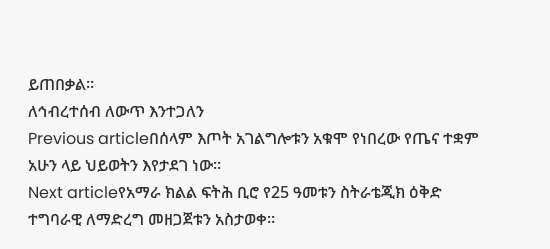ይጠበቃል።
ለኅብረተሰብ ለውጥ እንተጋለን
Previous articleበሰላም እጦት አገልግሎቱን አቁሞ የነበረው የጤና ተቋም አሁን ላይ ህይወትን እየታደገ ነው።
Next articleየአማራ ክልል ፍትሕ ቢሮ የ25 ዓመቱን ስትራቴጂክ ዕቅድ ተግባራዊ ለማድረግ መዘጋጀቱን አስታወቀ።